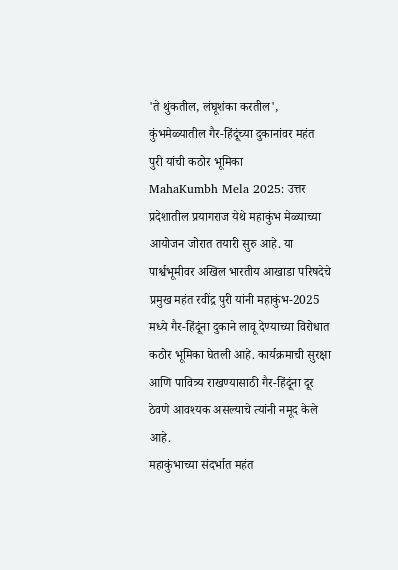'ते थुंकतील, लंघूशंका करतील', कुंभमेळ्यातील गैर-हिंदूंच्या दुकानांवर महंत पुरी यांची कठोर भूमिका
MahaKumbh Mela 2025: उत्तर प्रदेशातील प्रयागराज येथे महाकुंभ मेळ्याच्या आयोजन जोरात तयारी सुरु आहे. या पार्श्वभूमीवर अखिल भारतीय आखाडा परिषदेचे प्रमुख महंत रवींद्र पुरी यांनी महाकुंभ-2025 मध्ये गैर-हिंदूंना दुकाने लावू देण्याच्या विरोधात कठोर भूमिका घेतली आहे. कार्यक्रमाची सुरक्षा आणि पावित्र्य राखण्यासाठी गैर-हिंदूंना दूर ठेवणे आवश्यक असल्याचे त्यांनी नमूद केले आहे.
महाकुंभाच्या संदर्भात महंत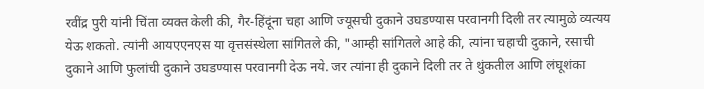रवींद्र पुरी यांनी चिंता व्यक्त केली की, गैर-हिंदूंना चहा आणि ज्यूसची दुकाने उघडण्यास परवानगी दिली तर त्यामुळे व्यत्यय येऊ शकतो. त्यांनी आयएएनएस या वृत्तसंस्थेला सांगितले की, "आम्ही सांगितले आहे की, त्यांना चहाची दुकाने, रसाची दुकाने आणि फुलांची दुकाने उघडण्यास परवानगी देऊ नये. जर त्यांना ही दुकाने दिली तर ते थुंकतील आणि लंघूशंका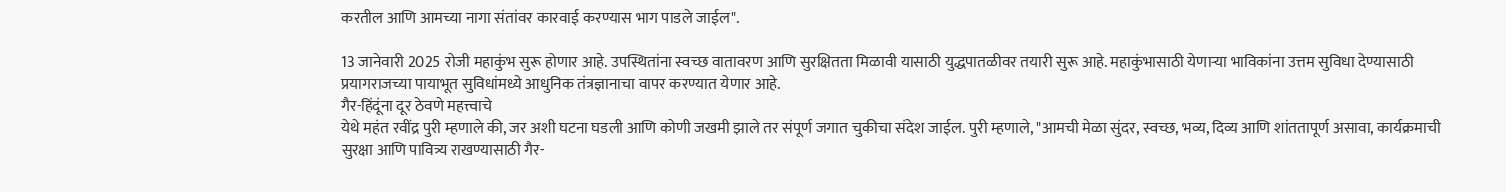करतील आणि आमच्या नागा संतांवर कारवाई करण्यास भाग पाडले जाईल".

13 जानेवारी 2025 रोजी महाकुंभ सुरू होणार आहे. उपस्थितांना स्वच्छ वातावरण आणि सुरक्षितता मिळावी यासाठी युद्धपातळीवर तयारी सुरू आहे. महाकुंभासाठी येणाऱ्या भाविकांना उत्तम सुविधा देण्यासाठी प्रयागराजच्या पायाभूत सुविधांमध्ये आधुनिक तंत्रज्ञानाचा वापर करण्यात येणार आहे.
गैर-हिंदूंना दूर ठेवणे महत्त्वाचे
येथे महंत रवींद्र पुरी म्हणाले की, जर अशी घटना घडली आणि कोणी जखमी झाले तर संपूर्ण जगात चुकीचा संदेश जाईल. पुरी म्हणाले, "आमची मेळा सुंदर, स्वच्छ, भव्य, दिव्य आणि शांततापूर्ण असावा, कार्यक्रमाची सुरक्षा आणि पावित्र्य राखण्यासाठी गैर-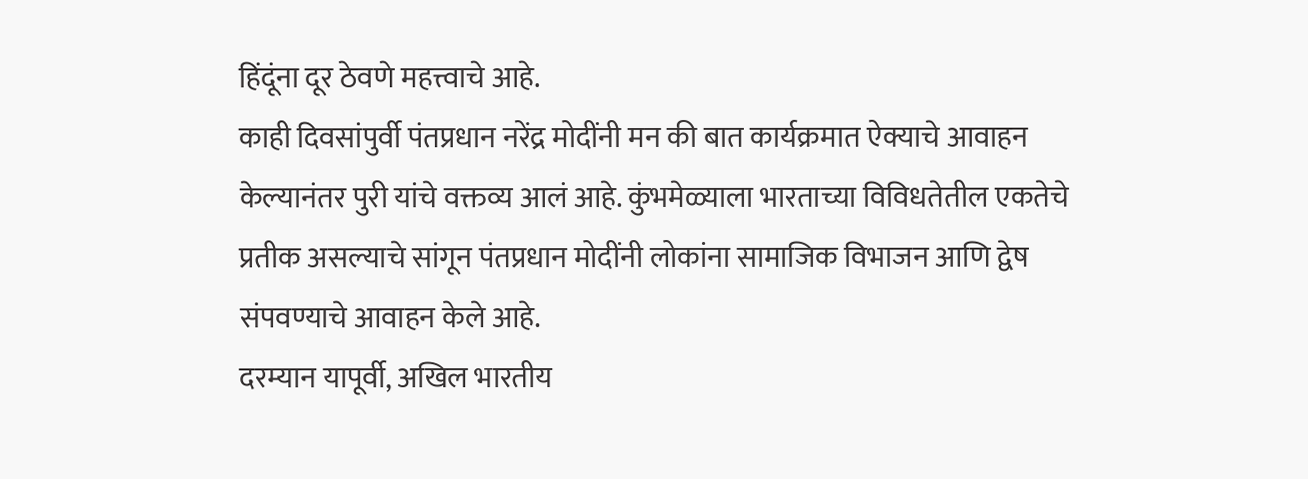हिंदूंना दूर ठेवणे महत्त्वाचे आहे.
काही दिवसांपुर्वी पंतप्रधान नरेंद्र मोदींनी मन की बात कार्यक्रमात ऐक्याचे आवाहन केल्यानंतर पुरी यांचे वक्तव्य आलं आहे. कुंभमेळ्याला भारताच्या विविधतेतील एकतेचे प्रतीक असल्याचे सांगून पंतप्रधान मोदींनी लोकांना सामाजिक विभाजन आणि द्वेष संपवण्याचे आवाहन केले आहे.
दरम्यान यापूर्वी, अखिल भारतीय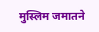मुस्लिम जमातने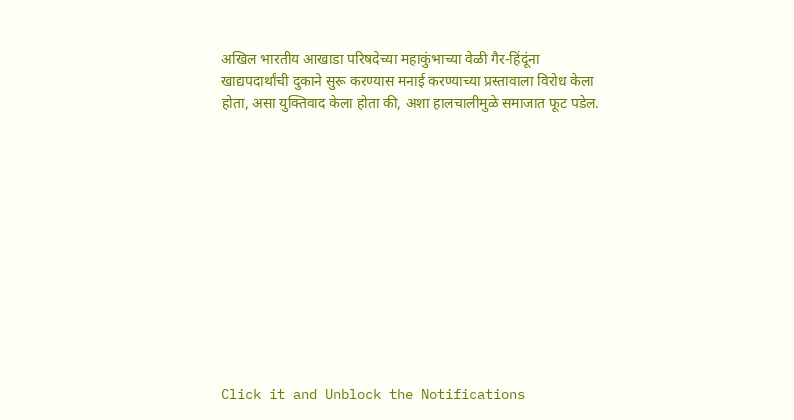अखिल भारतीय आखाडा परिषदेच्या महाकुंभाच्या वेळी गैर-हिंदूंना खाद्यपदार्थांची दुकाने सुरू करण्यास मनाई करण्याच्या प्रस्तावाला विरोध केला होता, असा युक्तिवाद केला होता की, अशा हालचालीमुळे समाजात फूट पडेल.












Click it and Unblock the Notifications